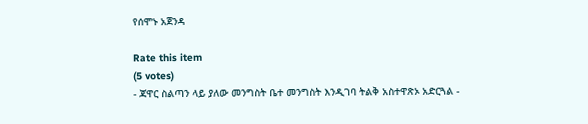የሰሞኑ አጀንዳ

Rate this item
(5 votes)
- ጃዋር ስልጣን ላይ ያለው መንግስት ቤተ መንግስት እንዲገባ ትልቅ አስተዋጽኦ አድርጓል -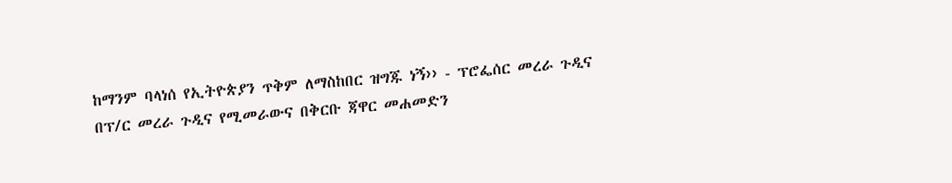ከማንም ባላነሰ የኢትዮጵያን ጥቅም ለማስከበር ዝግጁ ነኝ›› - ፕሮፌሰር መረራ ጉዲና በፕ/ር መረራ ጉዲና የሚመራውና በቅርቡ ጃዋር መሐመድን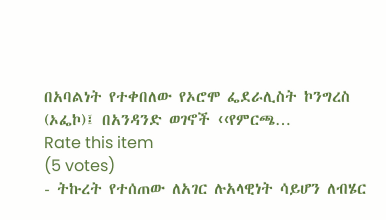በአባልነት የተቀበለው የኦሮሞ ፌደራሊስት ኮንግረስ (ኦፌኮ)፤ በአንዳንድ ወገኖች ‹‹የምርጫ…
Rate this item
(5 votes)
- ትኩረት የተሰጠው ለአገር ሉአላዊነት ሳይሆን ለብሄር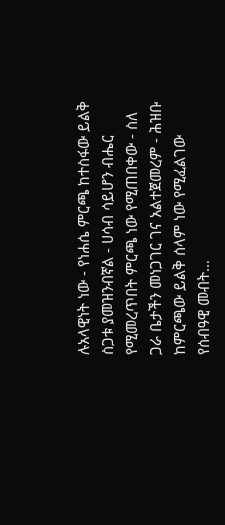ሉአላዊነት ነው - የነሐሴ ምርጫ ከተስፋው ይልቅ ስጋቱ ያመዝንብኛል - ሀሳብ ሳይሆን ብሔር የሚመረጥበት ምርጫ ነው የሚጠበቀው - ስለ ጋራ ቤታችን መነጋገር ገና አልተጀመረም - ሕዝቡ ከምርጫው ይልቅ ሰላም ነው የሚፈልገው የሰብዓዊ መብት…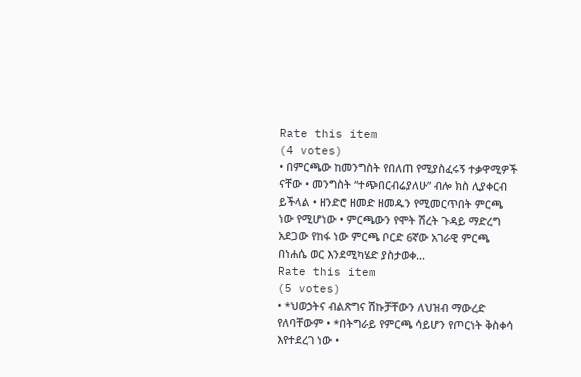Rate this item
(4 votes)
• በምርጫው ከመንግስት የበለጠ የሚያስፈሩኝ ተቃዋሚዎች ናቸው • መንግስት “ተጭበርብሬያለሁ” ብሎ ክስ ሊያቀርብ ይችላል • ዘንድሮ ዘመድ ዘመዱን የሚመርጥበት ምርጫ ነው የሚሆነው • ምርጫውን የሞት ሽረት ጉዳይ ማድረግ አደጋው የከፋ ነው ምርጫ ቦርድ 6ኛው አገራዊ ምርጫ በነሐሴ ወር እንደሚካሄድ ያስታወቀ…
Rate this item
(5 votes)
• *ህወኃትና ብልጽግና ሽኩቻቸውን ለህዝብ ማውረድ የለባቸውም • *በትግራይ የምርጫ ሳይሆን የጦርነት ቅስቀሳ እየተደረገ ነው •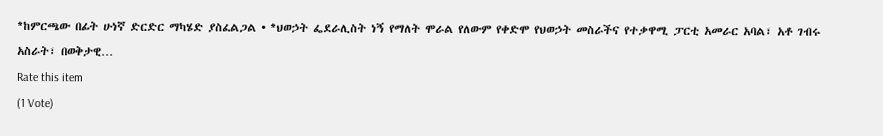*ከምርጫው በፊት ሁነኛ ድርድር ማካሄድ ያስፈልጋል • *ህወኃት ፌደራሊስት ነኝ የማለት ሞራል የለውም የቀድሞ የህወኃት መስራችና የተቃዋሚ ፓርቲ አመራር አባል፣ አቶ ገብሩ አስራት፣ በወቅታዊ…
Rate this item
(1 Vote)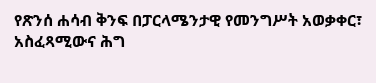የጽንሰ ሐሳብ ቅንፍ በፓርላሜንታዊ የመንግሥት አወቃቀር፣ አስፈጻሚውና ሕግ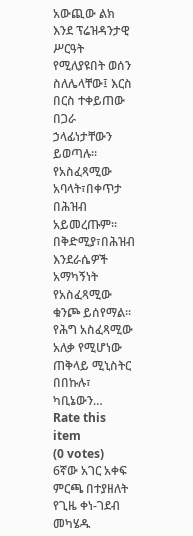አውጪው ልክ እንደ ፕሬዝዳንታዊ ሥርዓት የሚለያዩበት ወሰን ስለሌላቸው፤ እርስ በርስ ተቀይጠው በጋራ ኃላፊነታቸውን ይወጣሉ፡፡ የአስፈጻሚው አባላት፣በቀጥታ በሕዝብ አይመረጡም፡፡ በቅድሚያ፣በሕዝብ እንደራሴዎች አማካኝነት የአስፈጻሚው ቁንጮ ይሰየማል፡፡ የሕግ አስፈጻሚው አለቃ የሚሆነው ጠቅላይ ሚኒስትር በበኩሉ፣ ካቢኔውን…
Rate this item
(0 votes)
6ኛው አገር አቀፍ ምርጫ በተያዘለት የጊዜ ቀነ-ገደብ መካሄዱ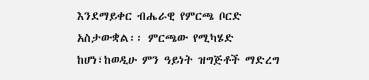እንደማይቀር ብሔራዊ የምርጫ ቦርድ አስታውቋል፡፡ ምርጫው የሚካሄድ ከሆነ፣ከወዲሁ ምን ዓይነት ዝግጅቶች ማድረግ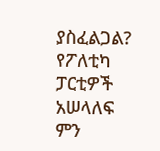ያስፈልጋል? የፖለቲካ ፓርቲዎች አሠላለፍ ምን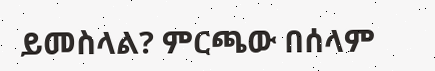ይመስላል? ምርጫው በሰላም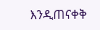እንዲጠናቀቅ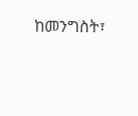ከመንግስት፣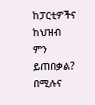ከፓርቲዎችና ከህዝብ ምን ይጠበቃል? በሚሉና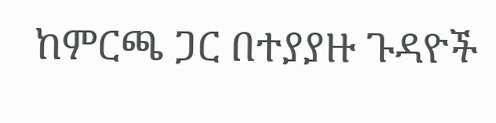ከምርጫ ጋር በተያያዙ ጉዳዮች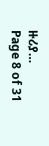ዙሪያ…
Page 8 of 31